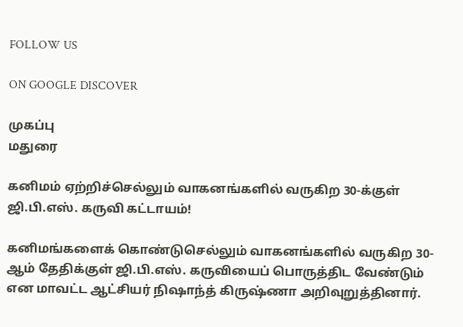FOLLOW US

ON GOOGLE DISCOVER

முகப்பு
மதுரை

கனிமம் ஏற்றிச்செல்லும் வாகனங்களில் வருகிற 30-க்குள் ஜி.பி.எஸ். கருவி கட்டாயம்!

கனிமங்களைக் கொண்டுசெல்லும் வாகனங்களில் வருகிற 30-ஆம் தேதிக்குள் ஜி.பி.எஸ். கருவியைப் பொருத்திட வேண்டும் என மாவட்ட ஆட்சியர் நிஷாந்த் கிருஷ்ணா அறிவுறுத்தினார்.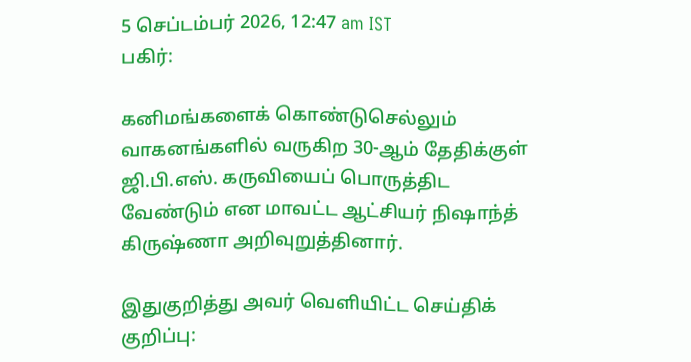5 செப்டம்பர் 2026, 12:47 am IST
பகிர்:

கனிமங்களைக் கொண்டுசெல்லும் வாகனங்களில் வருகிற 30-ஆம் தேதிக்குள் ஜி.பி.எஸ். கருவியைப் பொருத்திட வேண்டும் என மாவட்ட ஆட்சியர் நிஷாந்த் கிருஷ்ணா அறிவுறுத்தினார்.

இதுகுறித்து அவர் வெளியிட்ட செய்திக் குறிப்பு: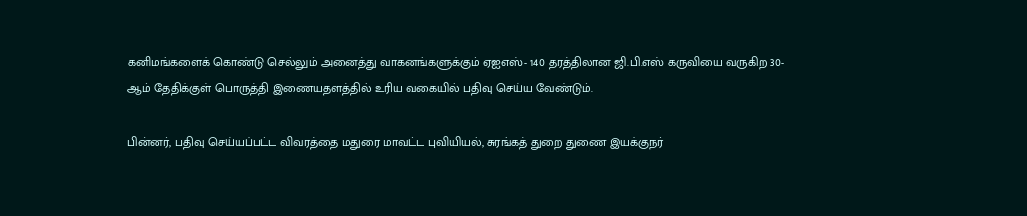கனிமங்களைக் கொண்டு செல்லும் அனைத்து வாகனங்களுக்கும் ஏஐஎஸ்- 140 தரத்திலான ஜி.பி.எஸ் கருவியை வருகிற 30-ஆம் தேதிக்குள் பொருத்தி இணையதளத்தில் உரிய வகையில் பதிவு செய்ய வேண்டும்.

பின்னர், பதிவு செய்யப்பட்ட விவரத்தை மதுரை மாவட்ட புவியியல், சுரங்கத் துறை துணை இயக்குநர்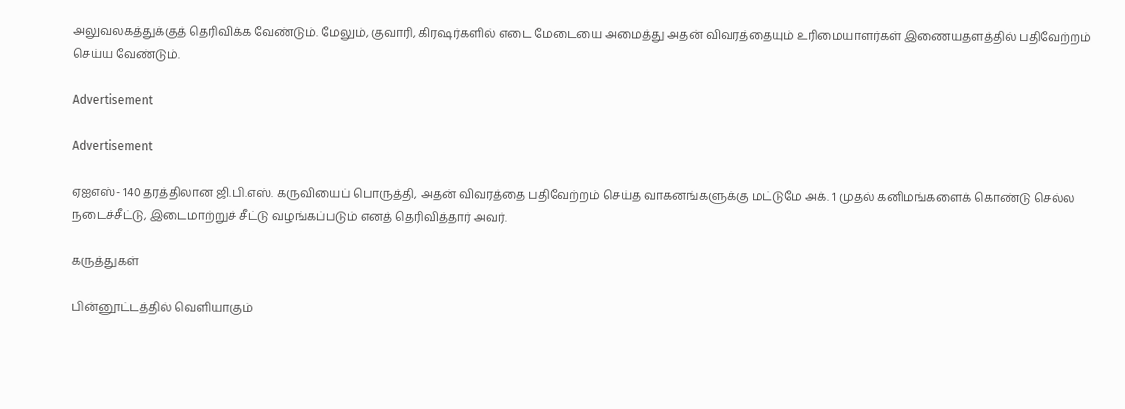அலுவலகத்துக்குத் தெரிவிக்க வேண்டும். மேலும், குவாரி, கிரஷர்களில் எடை மேடையை அமைத்து அதன் விவரத்தையும் உரிமையாளர்கள் இணையதளத்தில் பதிவேற்றம் செய்ய வேண்டும்.

Advertisement

Advertisement

ஏஐஎஸ்- 140 தரத்திலான ஜி.பி.எஸ். கருவியைப் பொருத்தி, அதன் விவரத்தை பதிவேற்றம் செய்த வாகனங்களுக்கு மட்டுமே அக். 1 முதல் கனிமங்களைக் கொண்டு செல்ல நடைச்சீட்டு, இடைமாற்றுச் சீட்டு வழங்கப்படும் எனத் தெரிவித்தார் அவர்.

கருத்துகள்

பின்னூட்டத்தில் வெளியாகும்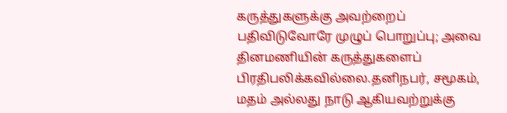கருத்துகளுக்கு அவற்றைப் பதிவிடுவோரே முழுப் பொறுப்பு; அவை தினமணியின் கருத்துகளைப் பிரதிபலிக்கவில்லை.தனிநபர், சமூகம், மதம் அல்லது நாடு ஆகியவற்றுக்கு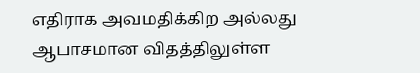எதிராக அவமதிக்கிற அல்லது ஆபாசமான விதத்திலுள்ள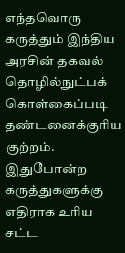எந்தவொரு கருத்தும் இந்திய அரசின் தகவல் தொழில்நுட்பக் கொள்கைப்படி தண்டனைக்குரிய குற்றம். இதுபோன்ற கருத்துகளுக்கு எதிராக உரிய சட்ட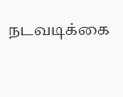நடவடிக்கை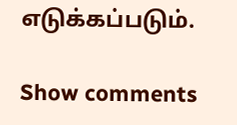எடுக்கப்படும்.

Show comments